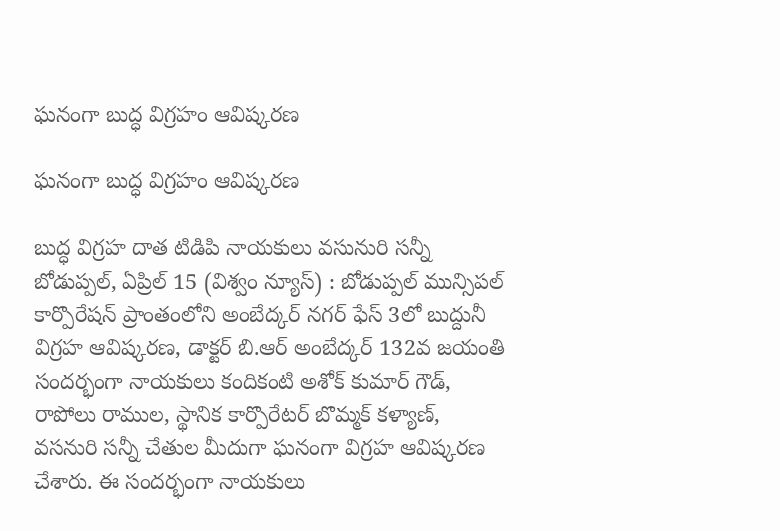ఘనంగా బుద్ధ విగ్రహం ఆవిష్కరణ

ఘనంగా బుద్ధ విగ్రహం ఆవిష్కరణ

బుద్ధ విగ్రహ దాత టిడిపి నాయకులు వసునురి సన్నీ
బోడుప్పల్, ఏప్రిల్ 15 (విశ్వం న్యూస్) : బోడుప్పల్ మున్సిపల్ కార్పొరేషన్ ప్రాంతంలోని అంబేద్కర్ నగర్ ఫేస్ 3లో బుద్దునీ విగ్రహ ఆవిష్కరణ, డాక్టర్ బి.ఆర్ అంబేద్కర్ 132వ జయంతి సందర్భంగా నాయకులు కందికంటి అశోక్ కుమార్ గౌడ్, రాపోలు రాముల, స్థానిక కార్పొరేటర్ బొమ్మక్ కళ్యాణ్, వసనురి సన్నీ చేతుల మీదుగా ఘనంగా విగ్రహ ఆవిష్కరణ చేశారు. ఈ సందర్భంగా నాయకులు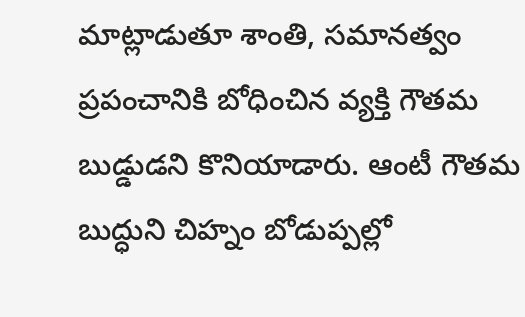మాట్లాడుతూ శాంతి, సమానత్వం ప్రపంచానికి బోధించిన వ్యక్తి గౌతమ బుడ్డుడని కొనియాడారు. ఆంటీ గౌతమ బుద్ధుని చిహ్నం బోడుప్పల్లో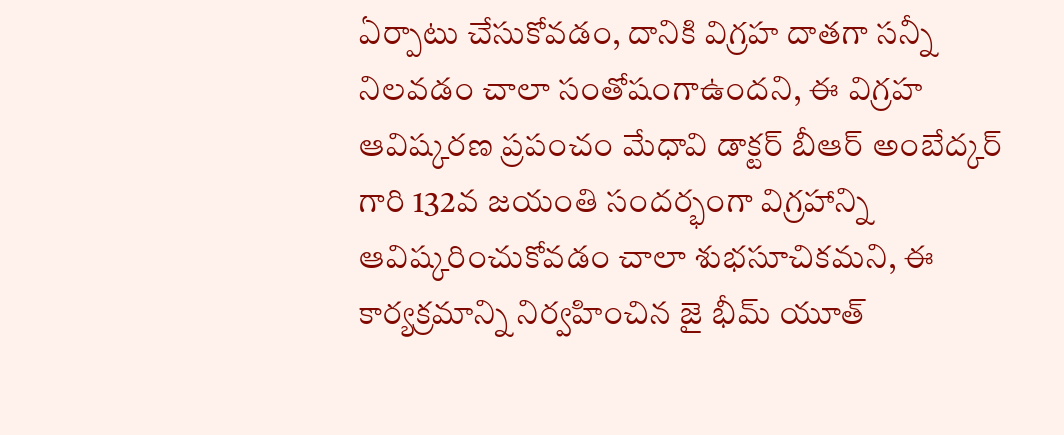ఏర్పాటు చేసుకోవడం, దానికి విగ్రహ దాతగా సన్నీ నిలవడం చాలా సంతోషంగాఉందని, ఈ విగ్రహ ఆవిష్కరణ ప్రపంచం మేధావి డాక్టర్ బీఆర్ అంబేద్కర్ గారి 132వ జయంతి సందర్భంగా విగ్రహాన్ని ఆవిష్కరించుకోవడం చాలా శుభసూచికమని, ఈ కార్యక్రమాన్ని నిర్వహించిన జై భీమ్ యూత్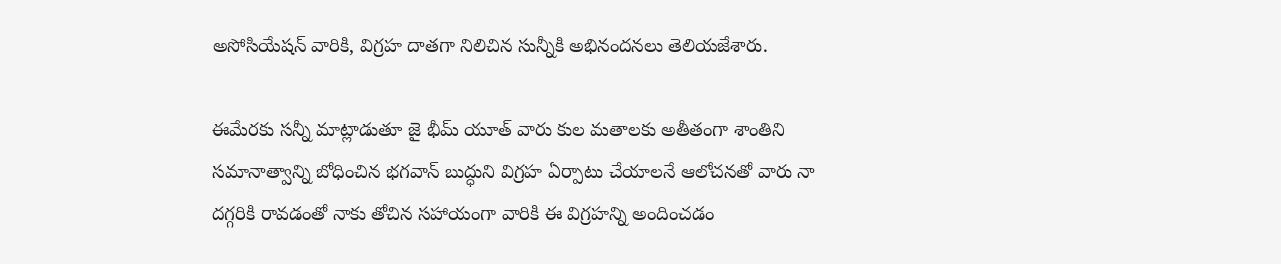అసోసియేషన్ వారికి, విగ్రహ దాతగా నిలిచిన సున్నీకి అభినందనలు తెలియజేశారు.

ఈమేరకు సన్నీ మాట్లాడుతూ జై భీమ్ యూత్ వారు కుల మతాలకు అతీతంగా శాంతిని సమానాత్వాన్ని బోధించిన భగవాన్ బుద్ధుని విగ్రహ ఏర్పాటు చేయాలనే ఆలోచనతో వారు నా దగ్గరికి రావడంతో నాకు తోచిన సహాయంగా వారికి ఈ విగ్రహన్ని అందించడం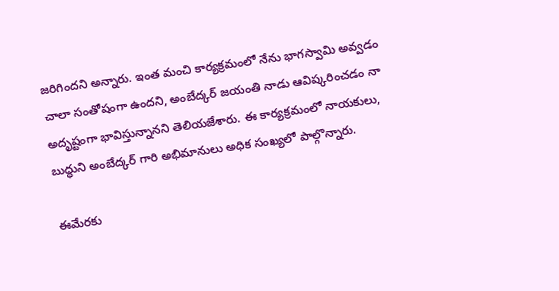జరిగిందని అన్నారు. ఇంత మంచి కార్యక్రమంలో నేను భాగస్వామి అవ్వడం చాలా సంతోషంగా ఉందని, అంబేద్కర్ జయంతి నాడు ఆవిష్కరించడం నా అదృష్టంగా భావిస్తున్నానని తెలియజేశారు. ఈ కార్యక్రమంలో నాయకులు, బుద్ధుని అంబేద్కర్ గారి అభిమానులు అధిక సంఖ్యలో పాల్గొన్నారు.

ఈమేరకు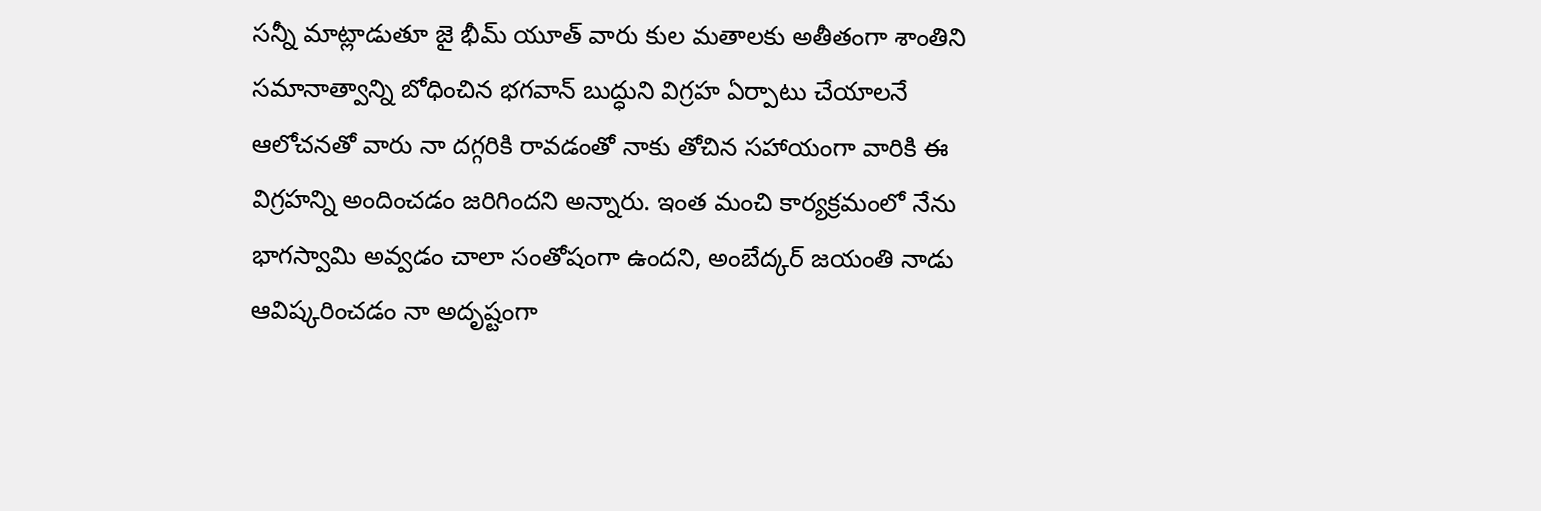సన్నీ మాట్లాడుతూ జై భీమ్ యూత్ వారు కుల మతాలకు అతీతంగా శాంతిని సమానాత్వాన్ని బోధించిన భగవాన్ బుద్ధుని విగ్రహ ఏర్పాటు చేయాలనే ఆలోచనతో వారు నా దగ్గరికి రావడంతో నాకు తోచిన సహాయంగా వారికి ఈ విగ్రహన్ని అందించడం జరిగిందని అన్నారు. ఇంత మంచి కార్యక్రమంలో నేను భాగస్వామి అవ్వడం చాలా సంతోషంగా ఉందని, అంబేద్కర్ జయంతి నాడు ఆవిష్కరించడం నా అదృష్టంగా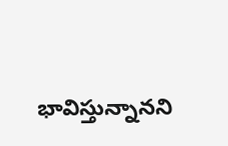భావిస్తున్నానని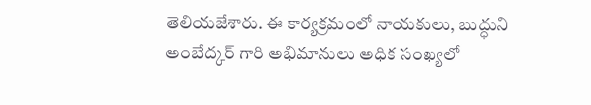తెలియజేశారు. ఈ కార్యక్రమంలో నాయకులు, బుద్ధుని అంబేద్కర్ గారి అభిమానులు అధిక సంఖ్యలో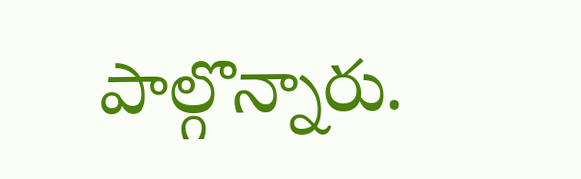పాల్గొన్నారు.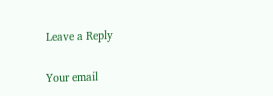Leave a Reply

Your email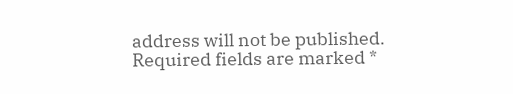address will not be published. Required fields are marked *